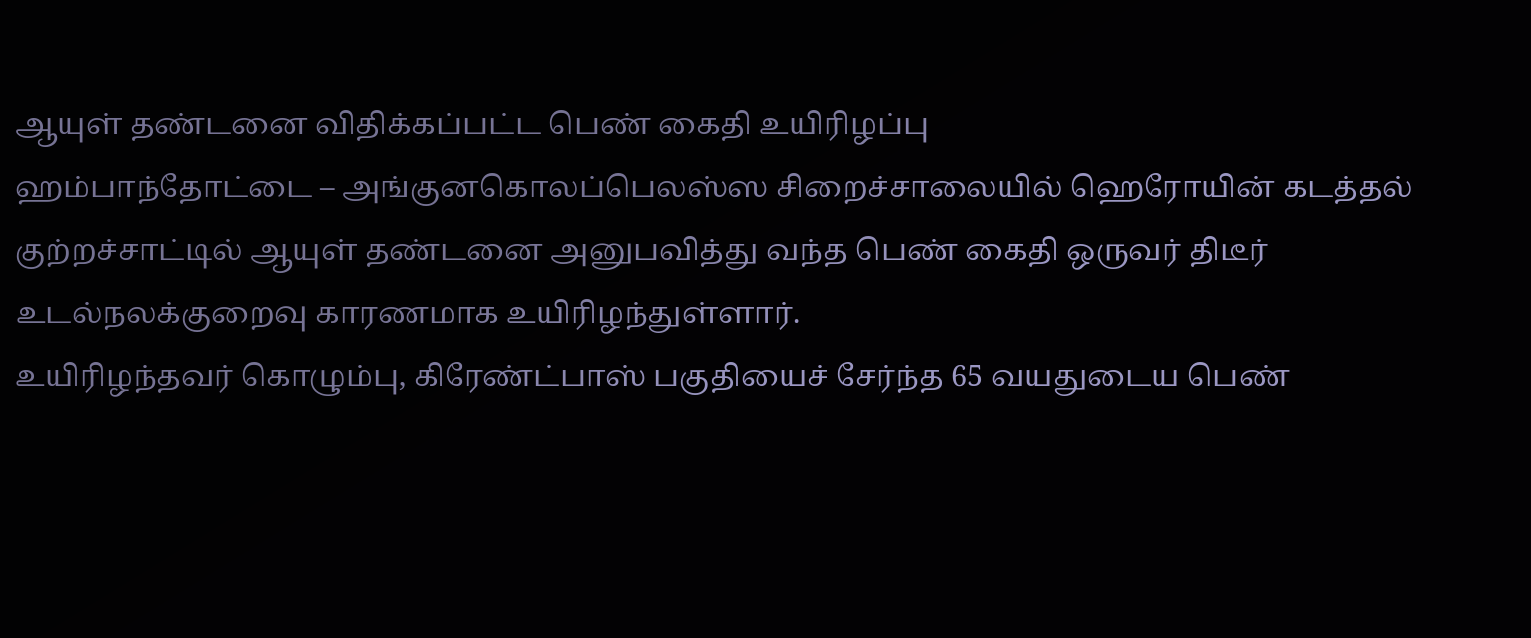ஆயுள் தண்டனை விதிக்கப்பட்ட பெண் கைதி உயிரிழப்பு
ஹம்பாந்தோட்டை – அங்குனகொலப்பெலஸ்ஸ சிறைச்சாலையில் ஹெரோயின் கடத்தல் குற்றச்சாட்டில் ஆயுள் தண்டனை அனுபவித்து வந்த பெண் கைதி ஒருவர் திடீர் உடல்நலக்குறைவு காரணமாக உயிரிழந்துள்ளார்.
உயிரிழந்தவர் கொழும்பு, கிரேண்ட்பாஸ் பகுதியைச் சேர்ந்த 65 வயதுடைய பெண்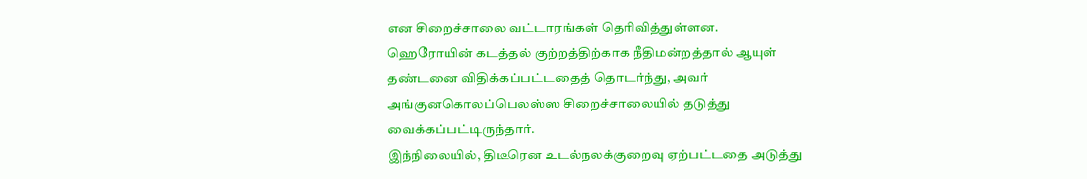என சிறைச்சாலை வட்டாரங்கள் தெரிவித்துள்ளன.
ஹெரோயின் கடத்தல் குற்றத்திற்காக நீதிமன்றத்தால் ஆயுள் தண்டனை விதிக்கப்பட்டதைத் தொடர்ந்து, அவர் அங்குனகொலப்பெலஸ்ஸ சிறைச்சாலையில் தடுத்து வைக்கப்பட்டிருந்தார்.
இந்நிலையில், திடீரென உடல்நலக்குறைவு ஏற்பட்டதை அடுத்து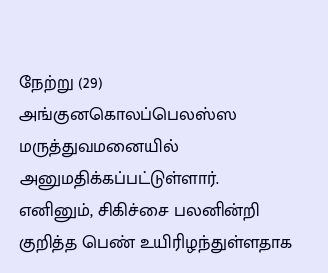நேற்று (29) அங்குனகொலப்பெலஸ்ஸ மருத்துவமனையில் அனுமதிக்கப்பட்டுள்ளார்.
எனினும், சிகிச்சை பலனின்றி குறித்த பெண் உயிரிழந்துள்ளதாக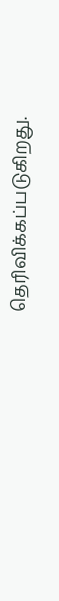தெரிவிக்கப்படுகிறது.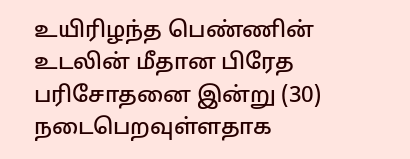உயிரிழந்த பெண்ணின் உடலின் மீதான பிரேத பரிசோதனை இன்று (30) நடைபெறவுள்ளதாக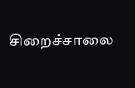சிறைச்சாலை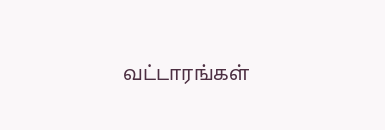வட்டாரங்கள்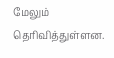மேலும் தெரிவித்துள்ளன.